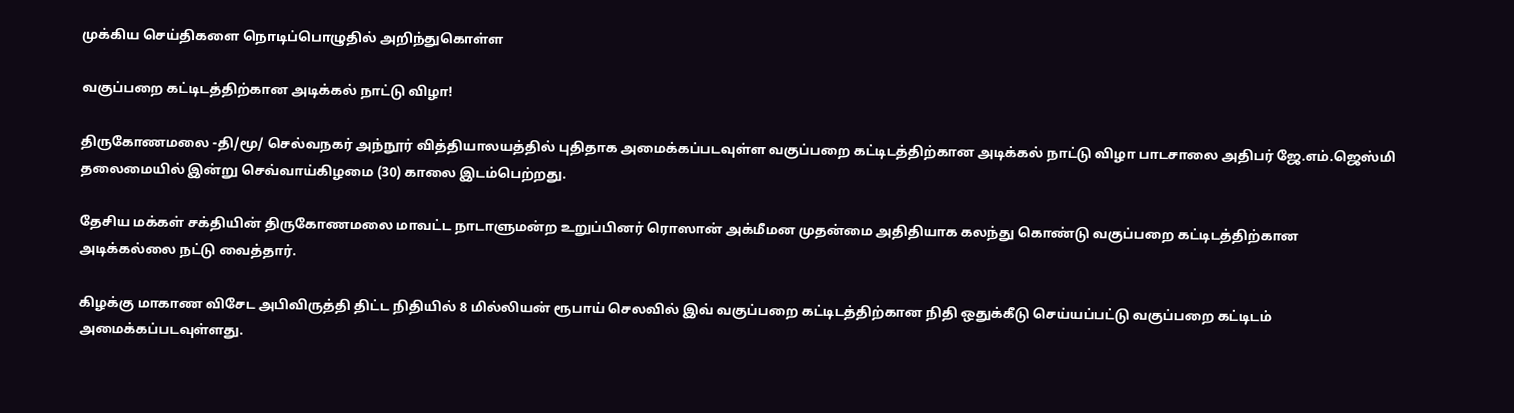முக்கிய செய்திகளை நொடிப்பொழுதில் அறிந்துகொள்ள

வகுப்பறை கட்டிடத்திற்கான அடிக்கல் நாட்டு விழா!

திருகோணமலை -தி/மூ/ செல்வநகர் அந்நூர் வித்தியாலயத்தில் புதிதாக அமைக்கப்படவுள்ள வகுப்பறை கட்டிடத்திற்கான அடிக்கல் நாட்டு விழா பாடசாலை அதிபர் ஜே.எம்.ஜெஸ்மி தலைமையில் இன்று செவ்வாய்கிழமை (30) காலை இடம்பெற்றது.

தேசிய மக்கள் சக்தியின் திருகோணமலை மாவட்ட நாடாளுமன்ற உறுப்பினர் ரொஸான் அக்மீமன முதன்மை அதிதியாக கலந்து கொண்டு வகுப்பறை கட்டிடத்திற்கான அடிக்கல்லை நட்டு வைத்தார்.

கிழக்கு மாகாண விசேட அபிவிருத்தி திட்ட நிதியில் 8 மில்லியன் ரூபாய் செலவில் இவ் வகுப்பறை கட்டிடத்திற்கான நிதி ஒதுக்கீடு செய்யப்பட்டு வகுப்பறை கட்டிடம் அமைக்கப்படவுள்ளது.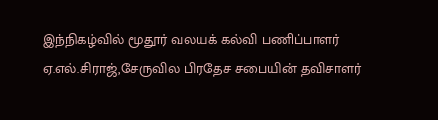இந்நிகழ்வில் மூதூர் வலயக் கல்வி பணிப்பாளர் ஏ.எல்.சிராஜ்,சேருவில பிரதேச சபையின் தவிசாளர்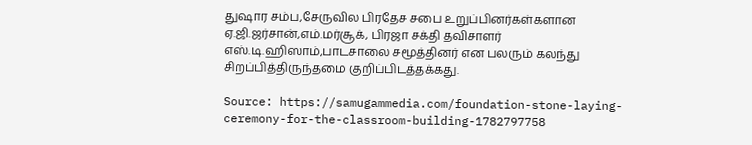துஷார சம்ப,சேருவில பிரதேச சபை உறுப்பினர்கள்களான ஏ.ஜி.ஜர்சான்,எம்.மர்சூக், பிரஜா சக்தி தவிசாளர் எஸ்.டி.ஹிஸாம்,பாடசாலை சமூத்தினர் என பலரும் கலந்து சிறப்பித்திருந்தமை குறிப்பிடத்தக்கது.

Source: https://samugammedia.com/foundation-stone-laying-ceremony-for-the-classroom-building-1782797758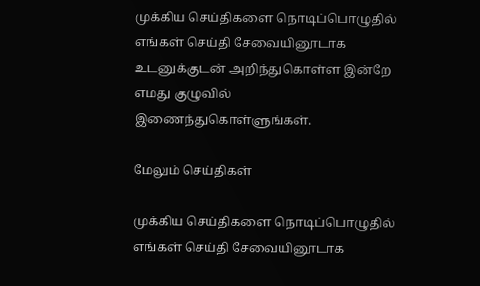முக்கிய செய்திகளை நொடிப்பொழுதில் எங்கள் செய்தி சேவையினூடாக உடனுக்குடன் அறிந்துகொள்ள இன்றே எமது குழுவில் இணைந்துகொள்ளுங்கள்.

மேலும் செய்திகள்

முக்கிய செய்திகளை நொடிப்பொழுதில் எங்கள் செய்தி சேவையினூடாக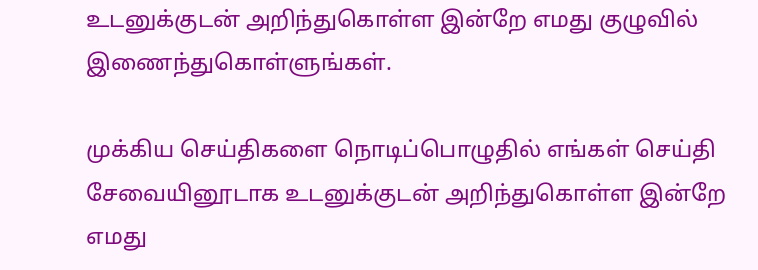உடனுக்குடன் அறிந்துகொள்ள இன்றே எமது குழுவில் இணைந்துகொள்ளுங்கள்.

முக்கிய செய்திகளை நொடிப்பொழுதில் எங்கள் செய்தி சேவையினூடாக உடனுக்குடன் அறிந்துகொள்ள இன்றே எமது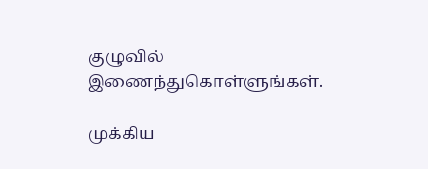குழுவில் இணைந்துகொள்ளுங்கள்.

முக்கிய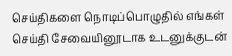செய்திகளை நொடிப்பொழுதில் எங்கள் செய்தி சேவையினூடாக உடனுக்குடன்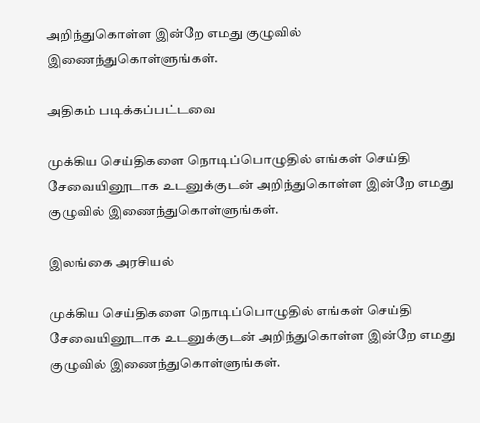அறிந்துகொள்ள இன்றே எமது குழுவில் இணைந்துகொள்ளுங்கள்.

அதிகம் படிக்கப்பட்டவை

முக்கிய செய்திகளை நொடிப்பொழுதில் எங்கள் செய்தி சேவையினூடாக உடனுக்குடன் அறிந்துகொள்ள இன்றே எமது குழுவில் இணைந்துகொள்ளுங்கள்.

இலங்கை அரசியல்

முக்கிய செய்திகளை நொடிப்பொழுதில் எங்கள் செய்தி சேவையினூடாக உடனுக்குடன் அறிந்துகொள்ள இன்றே எமது குழுவில் இணைந்துகொள்ளுங்கள்.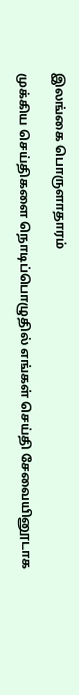இலங்கை பொருளாதாரம்

முக்கிய செய்திகளை நொடிப்பொழுதில் எங்கள் செய்தி சேவையினூடாக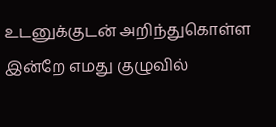உடனுக்குடன் அறிந்துகொள்ள இன்றே எமது குழுவில்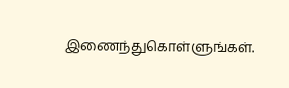இணைந்துகொள்ளுங்கள்.